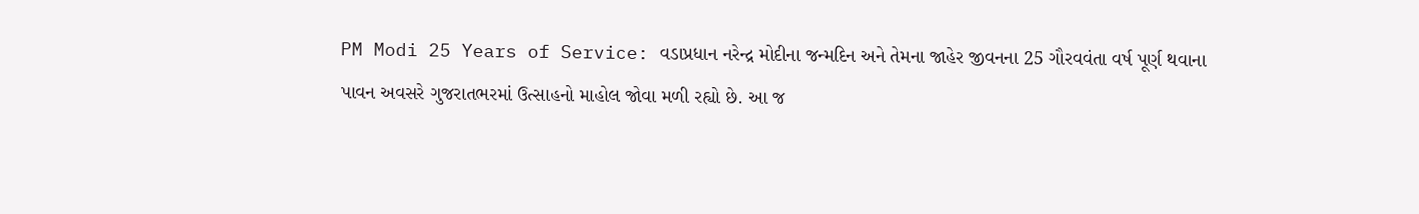PM Modi 25 Years of Service: વડાપ્રધાન નરેન્દ્ર મોદીના જન્મદિન અને તેમના જાહેર જીવનના 25 ગૌરવવંતા વર્ષ પૂર્ણ થવાના પાવન અવસરે ગુજરાતભરમાં ઉત્સાહનો માહોલ જોવા મળી રહ્યો છે. આ જ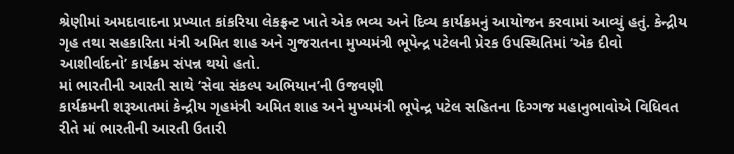શ્રેણીમાં અમદાવાદના પ્રખ્યાત કાંકરિયા લેકફ્રન્ટ ખાતે એક ભવ્ય અને દિવ્ય કાર્યક્રમનું આયોજન કરવામાં આવ્યું હતું. કેન્દ્રીય ગૃહ તથા સહકારિતા મંત્રી અમિત શાહ અને ગુજરાતના મુખ્યમંત્રી ભૂપેન્દ્ર પટેલની પ્રેરક ઉપસ્થિતિમાં ‘એક દીવો આશીર્વાદનો’ કાર્યક્રમ સંપન્ન થયો હતો.
માં ભારતીની આરતી સાથે ‘સેવા સંકલ્પ અભિયાન’ની ઉજવણી
કાર્યક્રમની શરૂઆતમાં કેન્દ્રીય ગૃહમંત્રી અમિત શાહ અને મુખ્યમંત્રી ભૂપેન્દ્ર પટેલ સહિતના દિગ્ગજ મહાનુભાવોએ વિધિવત રીતે માં ભારતીની આરતી ઉતારી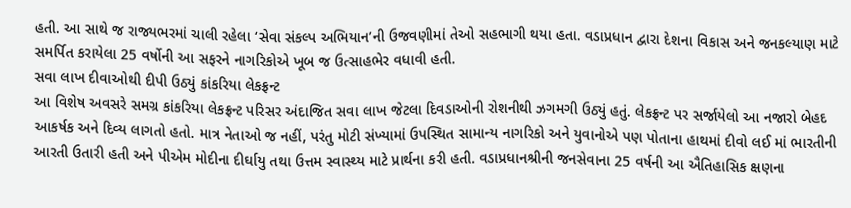હતી. આ સાથે જ રાજ્યભરમાં ચાલી રહેલા ‘સેવા સંકલ્પ અભિયાન’ની ઉજવણીમાં તેઓ સહભાગી થયા હતા. વડાપ્રધાન દ્વારા દેશના વિકાસ અને જનકલ્યાણ માટે સમર્પિત કરાયેલા 25 વર્ષોની આ સફરને નાગરિકોએ ખૂબ જ ઉત્સાહભેર વધાવી હતી.
સવા લાખ દીવાઓથી દીપી ઉઠ્યું કાંકરિયા લેકફ્રન્ટ
આ વિશેષ અવસરે સમગ્ર કાંકરિયા લેકફ્રન્ટ પરિસર અંદાજિત સવા લાખ જેટલા દિવડાઓની રોશનીથી ઝગમગી ઉઠ્યું હતું. લેકફ્રન્ટ પર સર્જાયેલો આ નજારો બેહદ આકર્ષક અને દિવ્ય લાગતો હતો. માત્ર નેતાઓ જ નહીં, પરંતુ મોટી સંખ્યામાં ઉપસ્થિત સામાન્ય નાગરિકો અને યુવાનોએ પણ પોતાના હાથમાં દીવો લઈ માં ભારતીની આરતી ઉતારી હતી અને પીએમ મોદીના દીર્ઘાયુ તથા ઉત્તમ સ્વાસ્થ્ય માટે પ્રાર્થના કરી હતી. વડાપ્રધાનશ્રીની જનસેવાના 25 વર્ષની આ ઐતિહાસિક ક્ષણના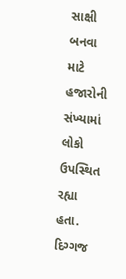સાક્ષી બનવા માટે હજારોની સંખ્યામાં લોકો ઉપસ્થિત રહ્યા હતા.
દિગ્ગજ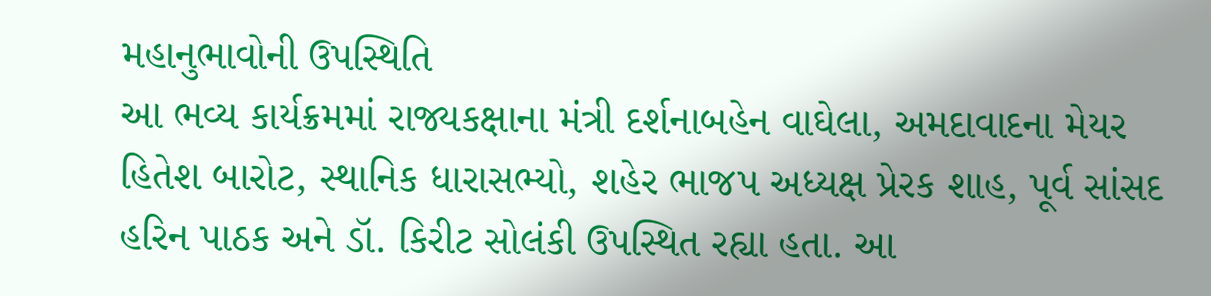મહાનુભાવોની ઉપસ્થિતિ
આ ભવ્ય કાર્યક્રમમાં રાજ્યકક્ષાના મંત્રી દર્શનાબહેન વાઘેલા, અમદાવાદના મેયર હિતેશ બારોટ, સ્થાનિક ધારાસભ્યો, શહેર ભાજપ અધ્યક્ષ પ્રેરક શાહ, પૂર્વ સાંસદ હરિન પાઠક અને ડૉ. કિરીટ સોલંકી ઉપસ્થિત રહ્યા હતા. આ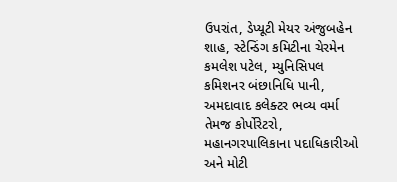ઉપરાંત, ડેપ્યૂટી મેયર અંજુબહેન શાહ, સ્ટેન્ડિંગ કમિટીના ચેરમેન કમલેશ પટેલ, મ્યુનિસિપલ કમિશનર બંછાનિધિ પાની, અમદાવાદ કલેક્ટર ભવ્ય વર્મા તેમજ કોર્પોરેટરો, મહાનગરપાલિકાના પદાધિકારીઓ અને મોટી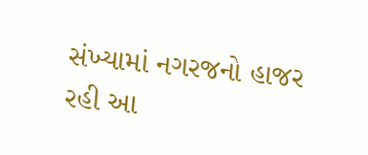સંખ્યામાં નગરજનો હાજર રહી આ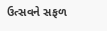ઉત્સવને સફળ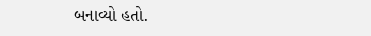બનાવ્યો હતો.